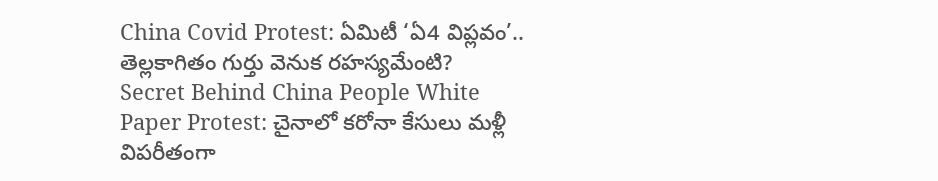China Covid Protest: ఏమిటీ ‘ఏ4 విప్లవం’.. తెల్లకాగితం గుర్తు వెనుక రహస్యమేంటి?
Secret Behind China People White Paper Protest: చైనాలో కరోనా కేసులు మళ్లీ విపరీతంగా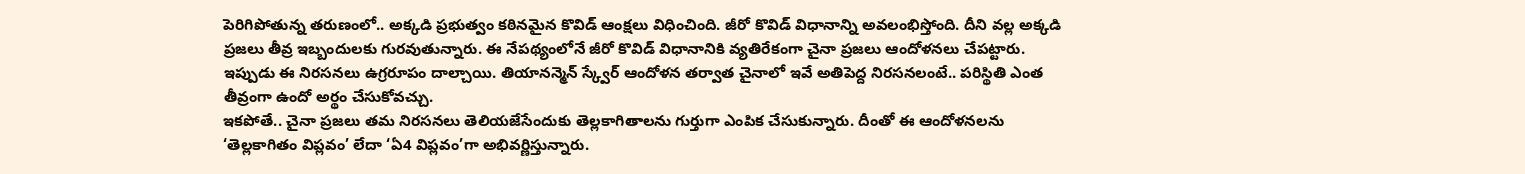పెరిగిపోతున్న తరుణంలో.. అక్కడి ప్రభుత్వం కఠినమైన కొవిడ్ ఆంక్షలు విధించింది. జీరో కొవిడ్ విధానాన్ని అవలంభిస్తోంది. దీని వల్ల అక్కడి ప్రజలు తీవ్ర ఇబ్బందులకు గురవుతున్నారు. ఈ నేపథ్యంలోనే జీరో కొవిడ్ విధానానికి వ్యతిరేకంగా చైనా ప్రజలు ఆందోళనలు చేపట్టారు. ఇప్పుడు ఈ నిరసనలు ఉగ్రరూపం దాల్చాయి. తియానన్మెన్ స్క్వేర్ ఆందోళన తర్వాత చైనాలో ఇవే అతిపెద్ద నిరసనలంటే.. పరిస్థితి ఎంత తీవ్రంగా ఉందో అర్థం చేసుకోవచ్చు.
ఇకపోతే.. చైనా ప్రజలు తమ నిరసనలు తెలియజేసేందుకు తెల్లకాగితాలను గుర్తుగా ఎంపిక చేసుకున్నారు. దీంతో ఈ ఆందోళనలను ‘తెల్లకాగితం విప్లవం’ లేదా ‘ఏ4 విప్లవం’గా అభివర్ణిస్తున్నారు.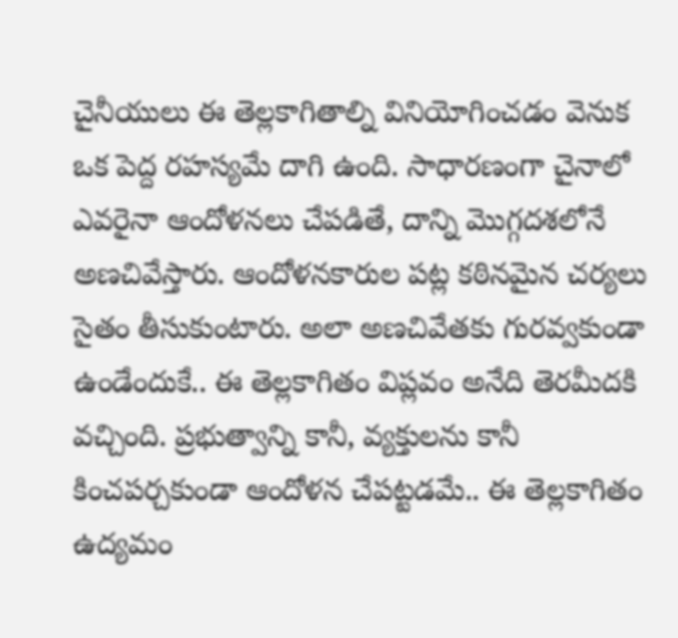చైనీయులు ఈ తెల్లకాగితాల్ని వినియోగించడం వెనుక ఒక పెద్ద రహస్యమే దాగి ఉంది. సాధారణంగా చైనాలో ఎవరైనా ఆందోళనలు చేపడితే, దాన్ని మొగ్గదశలోనే అణచివేస్తారు. ఆందోళనకారుల పట్ల కఠినమైన చర్యలు సైతం తీసుకుంటారు. అలా అణచివేతకు గురవ్వకుండా ఉండేందుకే.. ఈ తెల్లకాగితం విప్లవం అనేది తెరమీదకి వచ్చింది. ప్రభుత్వాన్ని కానీ, వ్యక్తులను కానీ కించపర్చకుండా ఆందోళన చేపట్టడమే.. ఈ తెల్లకాగితం ఉద్యమం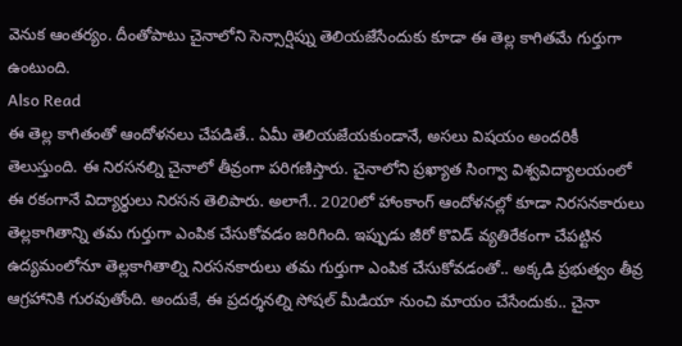వెనుక ఆంతర్యం. దీంతోపాటు చైనాలోని సెన్సార్షిప్ను తెలియజేసేందుకు కూడా ఈ తెల్ల కాగితమే గుర్తుగా ఉంటుంది.
Also Read
ఈ తెల్ల కాగితంతో ఆందోళనలు చేపడితే.. ఏమీ తెలియజేయకుండానే, అసలు విషయం అందరికీ తెలుస్తుంది. ఈ నిరసనల్ని చైనాలో తీవ్రంగా పరిగణిస్తారు. చైనాలోని ప్రఖ్యాత సింగ్వా విశ్వవిద్యాలయంలో ఈ రకంగానే విద్యార్థులు నిరసన తెలిపారు. అలాగే.. 2020లో హాంకాంగ్ ఆందోళనల్లో కూడా నిరసనకారులు తెల్లకాగితాన్ని తమ గుర్తుగా ఎంపిక చేసుకోవడం జరిగింది. ఇప్పుడు జీరో కొవిడ్ వ్యతిరేకంగా చేపట్టిన ఉద్యమంలోనూ తెల్లకాగితాల్ని నిరసనకారులు తమ గుర్తుగా ఎంపిక చేసుకోవడంతో.. అక్కడి ప్రభుత్వం తీవ్ర ఆగ్రహానికి గురవుతోంది. అందుకే, ఈ ప్రదర్శనల్ని సోషల్ మీడియా నుంచి మాయం చేసేందుకు.. చైనా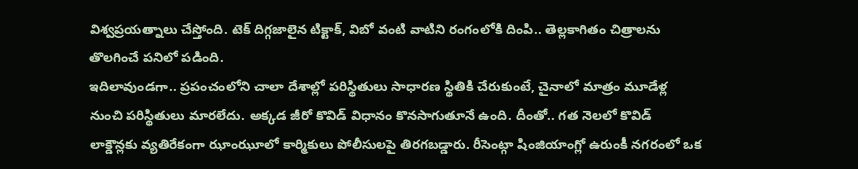విశ్వప్రయత్నాలు చేస్తోంది. టెక్ దిగ్గజాలైన టిక్టాక్, విబో వంటి వాటిని రంగంలోకి దింపి.. తెల్లకాగితం చిత్రాలను తొలగించే పనిలో పడింది.
ఇదిలావుండగా.. ప్రపంచంలోని చాలా దేశాల్లో పరిస్థితులు సాధారణ స్థితికి చేరుకుంటే, చైనాలో మాత్రం మూడేళ్ల నుంచి పరిస్థితులు మారలేదు. అక్కడ జీరో కొవిడ్ విధానం కొనసాగుతూనే ఉంది. దీంతో.. గత నెలలో కొవిడ్ లాక్డౌన్లకు వ్యతిరేకంగా ఝాంఝూలో కార్మికులు పోలీసులపై తిరగబడ్డారు. రీసెంట్గా షింజియాంగ్లో ఉరుంకీ నగరంలో ఒక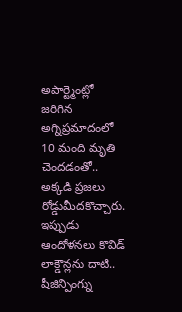అపార్ట్మెంట్లో జరిగిన అగ్నిప్రమాదంలో 10 మంది మృతి చెందడంతో.. అక్కడి ప్రజలు రోడ్డుమీదకొచ్చారు. ఇప్పుడు ఆందోళనలు కొవిడ్ లాక్డౌన్లను దాటి.. షీజిన్పింగ్ను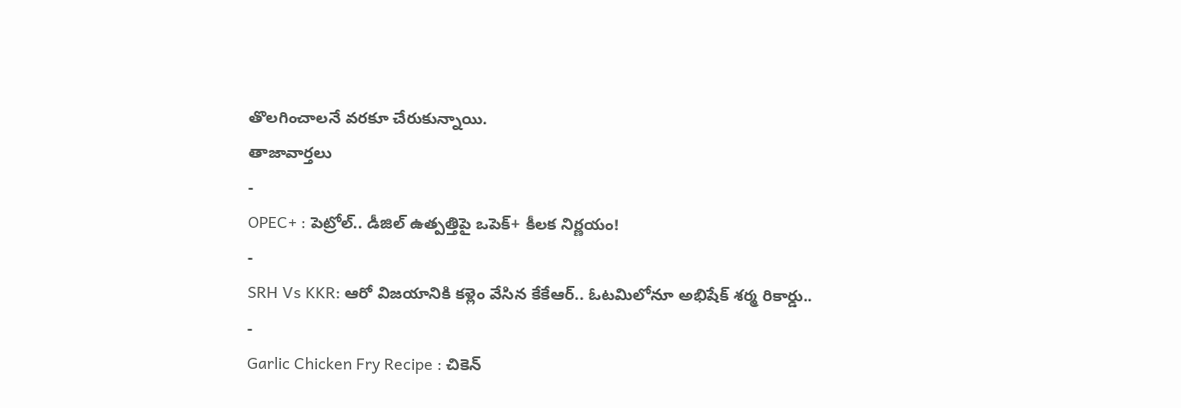తొలగించాలనే వరకూ చేరుకున్నాయి.
తాజావార్తలు
-
OPEC+ : పెట్రోల్.. డీజిల్ ఉత్పత్తిపై ఒపెక్+ కీలక నిర్ణయం!
-
SRH Vs KKR: ఆరో విజయానికి కళ్లెం వేసిన కేకేఆర్.. ఓటమిలోనూ అభిషేక్ శర్మ రికార్డు..
-
Garlic Chicken Fry Recipe : చికెన్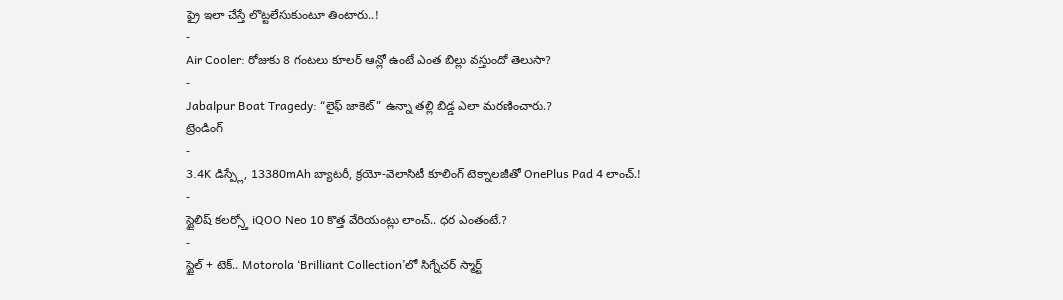ఫ్రై ఇలా చేస్తే లొట్టలేసుకుంటూ తింటారు..!
-
Air Cooler: రోజుకు 8 గంటలు కూలర్ ఆన్లో ఉంటే ఎంత బిల్లు వస్తుందో తెలుసా?
-
Jabalpur Boat Tragedy: “లైఫ్ జాకెట్” ఉన్నా తల్లి బిడ్డ ఎలా మరణించారు.?
ట్రెండింగ్
-
3.4K డిస్ప్లే, 13380mAh బ్యాటరీ, క్రయో-వెలాసిటీ కూలింగ్ టెక్నాలజీతో OnePlus Pad 4 లాంచ్.!
-
స్టైలిష్ కలర్స్తో iQOO Neo 10 కొత్త వేరియంట్లు లాంచ్.. ధర ఎంతంటే.?
-
స్టైల్ + టెక్.. Motorola ‘Brilliant Collection’లో సిగ్నేచర్ స్మార్ట్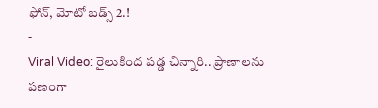ఫోన్, మోటో బడ్స్ 2.!
-
Viral Video: రైలుకింద పడ్డ చిన్నారి.. ప్రాణాలను పణంగా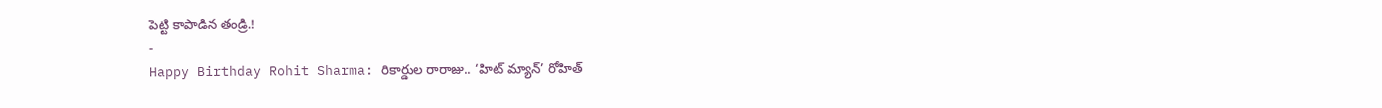పెట్టి కాపాడిన తండ్రి.!
-
Happy Birthday Rohit Sharma: రికార్డుల రారాజు.. ‘హిట్ మ్యాన్’ రోహిత్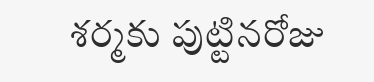శర్మకు పుట్టినరోజు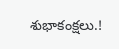శుభాకంక్షలు.!